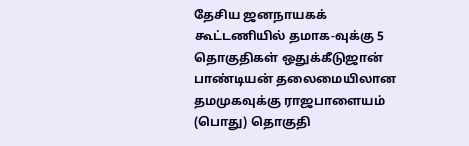தேசிய ஜனநாயகக் கூட்டணியில் தமாக-வுக்கு 5 தொகுதிகள் ஒதுக்கீடுஜான் பாண்டியன் தலைமையிலான தமமுகவுக்கு ராஜபாளையம் (பொது) தொகுதி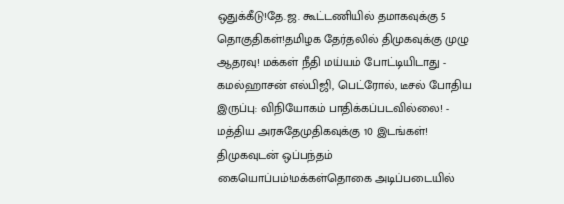ஒதுக்கீடு!தே.ஜ. கூட்டணியில் தமாகவுக்கு 5 தொகுதிகள்!தமிழக தேர்தலில் திமுகவுக்கு முழு ஆதரவு! மக்கள் நீதி மய்யம் போட்டியிடாது - கமல்ஹாசன் எல்பிஜி, பெட்ரோல், டீசல் போதிய இருப்பு: விநியோகம் பாதிக்கப்படவில்லை! - மத்திய அரசுதேமுதிகவுக்கு 10 இடங்கள்! திமுகவுடன் ஒப்பந்தம் கையொப்பம்!மக்கள்தொகை அடிப்படையில்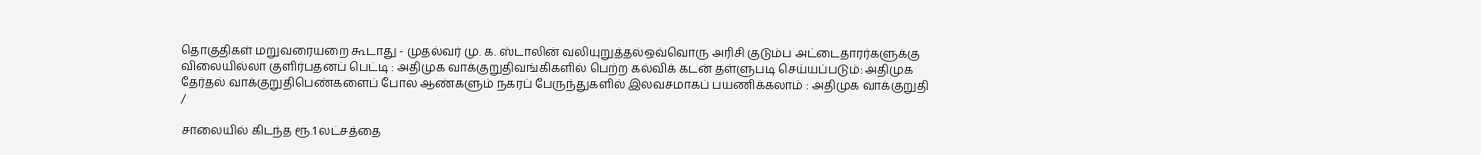தொகுதிகள் மறுவரையறை கூடாது - முதல்வர் மு. க. ஸ்டாலின் வலியுறுத்தல்ஒவ்வொரு அரிசி குடும்ப அட்டைதாரர்களுக்கு விலையில்லா குளிர்பதனப் பெட்டி : அதிமுக வாக்குறுதிவங்கிகளில் பெற்ற கல்விக் கடன் தள்ளுபடி செய்யப்படும்: அதிமுக தேர்தல் வாக்குறுதிபெண்களைப் போல ஆண்களும் நகரப் பேருந்துகளில் இலவசமாகப் பயணிக்கலாம் : அதிமுக வாக்குறுதி
/

சாலையில் கிடந்த ரூ.1 லட்சத்தை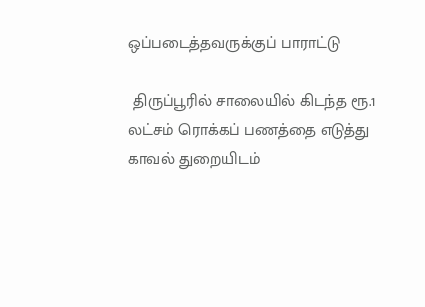ஒப்படைத்தவருக்குப் பாராட்டு

 திருப்பூரில் சாலையில் கிடந்த ரூ.1 லட்சம் ரொக்கப் பணத்தை எடுத்து காவல் துறையிடம்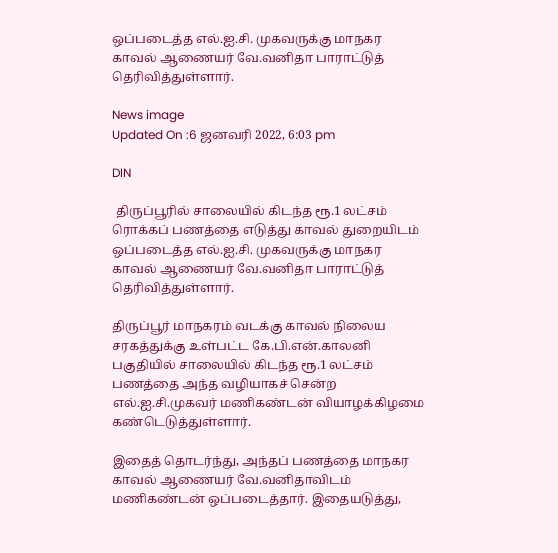ஒப்படைத்த எல்.ஐ.சி. முகவருக்கு மாநகர காவல் ஆணையர் வே.வனிதா பாராட்டுத் தெரிவித்துள்ளார்.

News image
Updated On :6 ஜனவரி 2022, 6:03 pm

DIN

 திருப்பூரில் சாலையில் கிடந்த ரூ.1 லட்சம் ரொக்கப் பணத்தை எடுத்து காவல் துறையிடம் ஒப்படைத்த எல்.ஐ.சி. முகவருக்கு மாநகர காவல் ஆணையர் வே.வனிதா பாராட்டுத் தெரிவித்துள்ளார்.

திருப்பூர் மாநகரம் வடக்கு காவல் நிலைய சரகத்துக்கு உள்பட்ட கே.பி.என்.காலனி பகுதியில் சாலையில் கிடந்த ரூ.1 லட்சம் பணத்தை அந்த வழியாகச் சென்ற எல்.ஐ.சி.முகவர் மணிகண்டன் வியாழக்கிழமை கண்டெடுத்துள்ளார்.

இதைத் தொடர்ந்து, அந்தப் பணத்தை மாநகர காவல் ஆணையர் வே.வனிதாவிடம் மணிகண்டன் ஒப்படைத்தார். இதையடுத்து,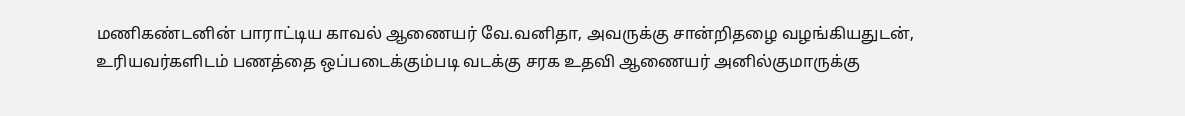மணிகண்டனின் பாராட்டிய காவல் ஆணையர் வே.வனிதா, அவருக்கு சான்றிதழை வழங்கியதுடன், உரியவர்களிடம் பணத்தை ஒப்படைக்கும்படி வடக்கு சரக உதவி ஆணையர் அனில்குமாருக்கு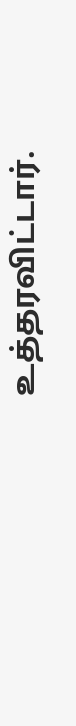உத்தரவிட்டார்.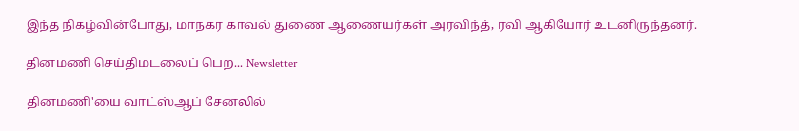இந்த நிகழ்வின்போது, மாநகர காவல் துணை ஆணையர்கள் அரவிந்த், ரவி ஆகியோர் உடனிருந்தனர்.

தினமணி செய்திமடலைப் பெற... Newsletter

தினமணி'யை வாட்ஸ்ஆப் சேனலில்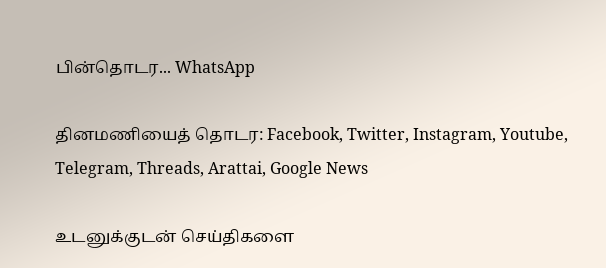பின்தொடர... WhatsApp

தினமணியைத் தொடர: Facebook, Twitter, Instagram, Youtube, Telegram, Threads, Arattai, Google News

உடனுக்குடன் செய்திகளை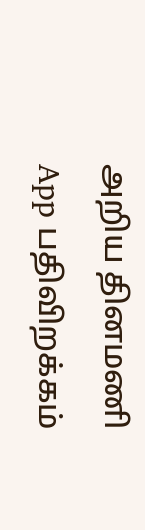அறிய தினமணி App பதிவிறக்கம்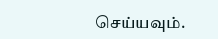செய்யவும்.